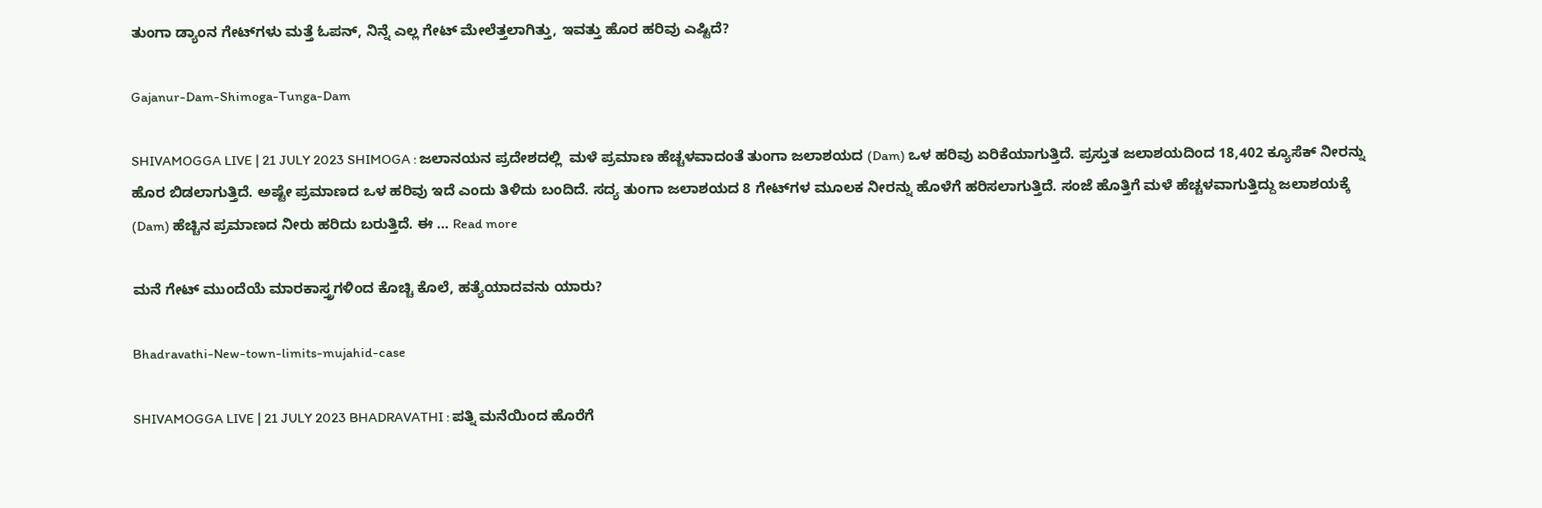ತುಂಗಾ ಡ್ಯಾಂನ ಗೇಟ್‌ಗಳು ಮತ್ತೆ ಓಪನ್‌, ನಿನ್ನೆ ಎಲ್ಲ ಗೇಟ್‌ ಮೇಲೆತ್ತಲಾಗಿತ್ತು, ಇವತ್ತು ಹೊರ ಹರಿವು ಎಷ್ಟಿದೆ?

Gajanur-Dam-Shimoga-Tunga-Dam

SHIVAMOGGA LIVE | 21 JULY 2023 SHIMOGA : ಜಲಾನಯನ ಪ್ರದೇಶದಲ್ಲಿ  ಮಳೆ ಪ್ರಮಾಣ ಹೆಚ್ಚಳವಾದಂತೆ ತುಂಗಾ ಜಲಾಶಯದ (Dam) ಒಳ ಹರಿವು ಏರಿಕೆಯಾಗುತ್ತಿದೆ. ಪ್ರಸ್ತುತ ಜಲಾಶಯದಿಂದ 18,402 ಕ್ಯೂಸೆಕ್‌ ನೀರನ್ನು ಹೊರ ಬಿಡಲಾಗುತ್ತಿದೆ. ಅಷ್ಟೇ ಪ್ರಮಾಣದ ಒಳ ಹರಿವು ಇದೆ ಎಂದು ತಿಳಿದು ಬಂದಿದೆ. ಸದ್ಯ ತುಂಗಾ ಜಲಾಶಯದ 8 ಗೇಟ್‌ಗಳ ಮೂಲಕ ನೀರನ್ನು ಹೊಳೆಗೆ ಹರಿಸಲಾಗುತ್ತಿದೆ. ಸಂಜೆ ಹೊತ್ತಿಗೆ ಮಳೆ ಹೆಚ್ಚಳವಾಗುತ್ತಿದ್ದು ಜಲಾಶಯಕ್ಕೆ (Dam) ಹೆಚ್ಚಿನ ಪ್ರಮಾಣದ ನೀರು ಹರಿದು ಬರುತ್ತಿದೆ. ಈ … Read more

ಮನೆ ಗೇಟ್‌ ಮುಂದೆಯೆ ಮಾರಕಾಸ್ತ್ರಗಳಿಂದ ಕೊಚ್ಚಿ ಕೊಲೆ, ಹತ್ಯೆಯಾದವನು ಯಾರು?

Bhadravathi-New-town-limits-mujahid-case

SHIVAMOGGA LIVE | 21 JULY 2023 BHADRAVATHI : ಪತ್ನಿ ಮನೆಯಿಂದ ಹೊರೆಗೆ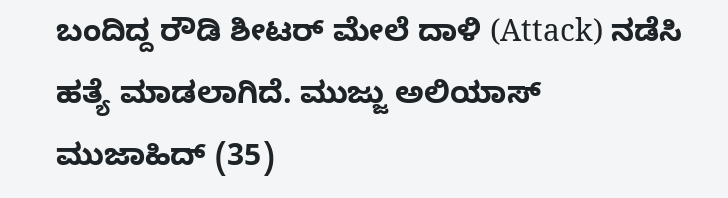ಬಂದಿದ್ದ ರೌಡಿ ಶೀಟರ್‌ ಮೇಲೆ ದಾಳಿ (Attack) ನಡೆಸಿ ಹತ್ಯೆ ಮಾಡಲಾಗಿದೆ. ಮುಜ್ಜು ಅಲಿಯಾಸ್‌ ಮುಜಾಹಿದ್‌ (35)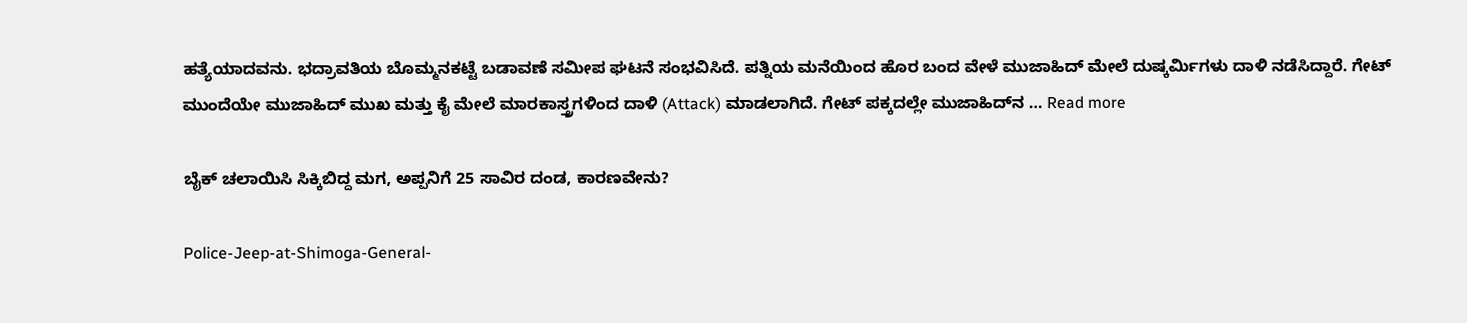ಹತ್ಯೆಯಾದವನು. ಭದ್ರಾವತಿಯ ಬೊಮ್ಮನಕಟ್ಟೆ ಬಡಾವಣೆ ಸಮೀಪ ಘಟನೆ ಸಂಭವಿಸಿದೆ. ಪತ್ನಿಯ ಮನೆಯಿಂದ ಹೊರ ಬಂದ ವೇಳೆ ಮುಜಾಹಿದ್‌ ಮೇಲೆ ದುಷ್ಕರ್ಮಿಗಳು ದಾಳಿ ನಡೆಸಿದ್ದಾರೆ. ಗೇಟ್‌ ಮುಂದೆಯೇ ಮುಜಾಹಿದ್‌ ಮುಖ ಮತ್ತು ಕೈ ಮೇಲೆ ಮಾರಕಾಸ್ತ್ರಗಳಿಂದ ದಾಳಿ (Attack) ಮಾಡಲಾಗಿದೆ. ಗೇಟ್‌ ಪಕ್ಕದಲ್ಲೇ ಮುಜಾಹಿದ್‌ನ … Read more

ಬೈಕ್‌ ಚಲಾಯಿಸಿ ಸಿಕ್ಕಿಬಿದ್ದ ಮಗ, ಅಪ್ಪನಿಗೆ 25 ಸಾವಿರ ದಂಡ, ಕಾರಣವೇನು?

Police-Jeep-at-Shimoga-General-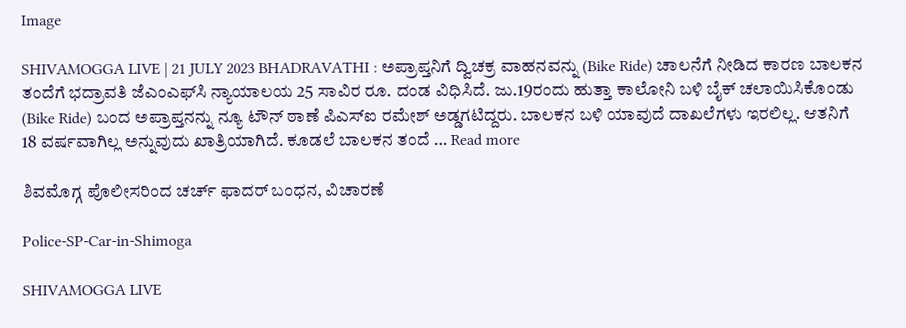Image

SHIVAMOGGA LIVE | 21 JULY 2023 BHADRAVATHI : ಅಪ್ರಾಪ್ತನಿಗೆ ದ್ವಿಚಕ್ರ ವಾಹನವನ್ನು (Bike Ride) ಚಾಲನೆಗೆ ನೀಡಿದ ಕಾರಣ ಬಾಲಕನ ತಂದೆಗೆ ಭದ್ರಾವತಿ ಜೆಎಂಎಫ್‌ಸಿ ನ್ಯಾಯಾಲಯ 25 ಸಾವಿರ ರೂ. ದಂಡ ವಿಧಿಸಿದೆ. ಜು.19ರಂದು ಹುತ್ತಾ ಕಾಲೋನಿ ಬಳಿ ಬೈಕ್‌ ಚಲಾಯಿಸಿಕೊಂಡು (Bike Ride) ಬಂದ ಅಪ್ರಾಪ್ತನನ್ನು ನ್ಯೂ ಟೌನ್‌ ಠಾಣೆ ಪಿಎಸ್‌ಐ ರಮೇಶ್‌ ಅಡ್ಡಗಟಿದ್ದರು. ಬಾಲಕನ ಬಳಿ ಯಾವುದೆ ದಾಖಲೆಗಳು ಇರಲಿಲ್ಲ. ಆತನಿಗೆ 18 ವರ್ಷವಾಗಿಲ್ಲ ಅನ್ನುವುದು ಖಾತ್ರಿಯಾಗಿದೆ. ಕೂಡಲೆ ಬಾಲಕನ ತಂದೆ … Read more

ಶಿವಮೊಗ್ಗ ಪೊಲೀಸರಿಂದ ಚರ್ಚ್‌ ಫಾದರ್‌ ಬಂಧನ, ವಿಚಾರಣೆ

Police-SP-Car-in-Shimoga

SHIVAMOGGA LIVE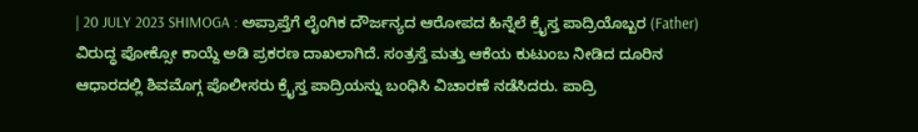| 20 JULY 2023 SHIMOGA : ಅಪ್ರಾಪ್ತೆಗೆ ಲೈಂಗಿಕ ದೌರ್ಜನ್ಯದ ಆರೋಪದ ಹಿನ್ನೆಲೆ ಕ್ರೈಸ್ತ ಪಾದ್ರಿಯೊಬ್ಬರ (Father) ವಿರುದ್ಧ ಪೋಕ್ಸೋ ಕಾಯ್ದೆ ಅಡಿ ಪ್ರಕರಣ ದಾಖಲಾಗಿದೆ. ಸಂತ್ರಸ್ತೆ ಮತ್ತು ಆಕೆಯ ಕುಟುಂಬ ನೀಡಿದ ದೂರಿನ ಆಧಾರದಲ್ಲಿ ಶಿವಮೊಗ್ಗ ಪೊಲೀಸರು ಕ್ರೈಸ್ತ ಪಾದ್ರಿಯನ್ನು ಬಂಧಿಸಿ ವಿಚಾರಣೆ ನಡೆಸಿದರು. ಪಾದ್ರಿ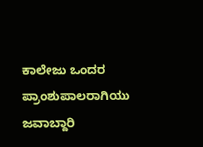ಕಾಲೇಜು ಒಂದರ ಪ್ರಾಂಶುಪಾಲರಾಗಿಯು ಜವಾಬ್ದಾರಿ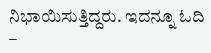ನಿಭಾಯಿಸುತ್ತಿದ್ದರು. ಇದನ್ನೂ ಓದಿ –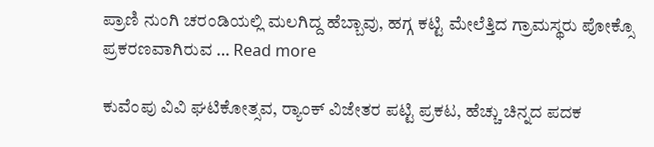ಪ್ರಾಣಿ ನುಂಗಿ ಚರಂಡಿಯಲ್ಲಿ ಮಲಗಿದ್ದ ಹೆಬ್ಬಾವು, ಹಗ್ಗ ಕಟ್ಟಿ ಮೇಲೆತ್ತಿದ ಗ್ರಾಮಸ್ಥರು ಪೋಕ್ಸೊ ಪ್ರಕರಣವಾಗಿರುವ … Read more

ಕುವೆಂಪು ವಿವಿ ಘಟಿಕೋತ್ಸವ, ರ‍್ಯಾಂಕ್ ವಿಜೇತರ ಪಟ್ಟಿ ಪ್ರಕಟ, ಹೆಚ್ಚು ಚಿನ್ನದ ಪದಕ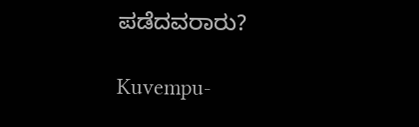ಪಡೆದವರಾರು?

Kuvempu-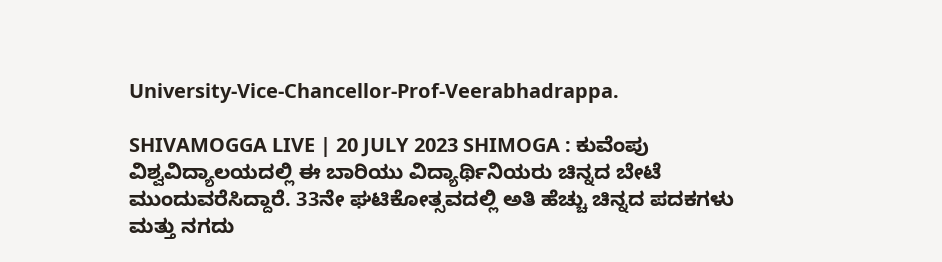University-Vice-Chancellor-Prof-Veerabhadrappa.

SHIVAMOGGA LIVE | 20 JULY 2023 SHIMOGA : ಕುವೆಂಪು ವಿಶ್ವವಿದ್ಯಾಲಯದಲ್ಲಿ ಈ ಬಾರಿಯು ವಿದ್ಯಾರ್ಥಿನಿಯರು ಚಿನ್ನದ ಬೇಟೆ ಮುಂದುವರೆಸಿದ್ದಾರೆ. 33ನೇ ಘಟಿಕೋತ್ಸವದಲ್ಲಿ ಅತಿ ಹೆಚ್ಚು ಚಿನ್ನದ ಪದಕಗಳು ಮತ್ತು ನಗದು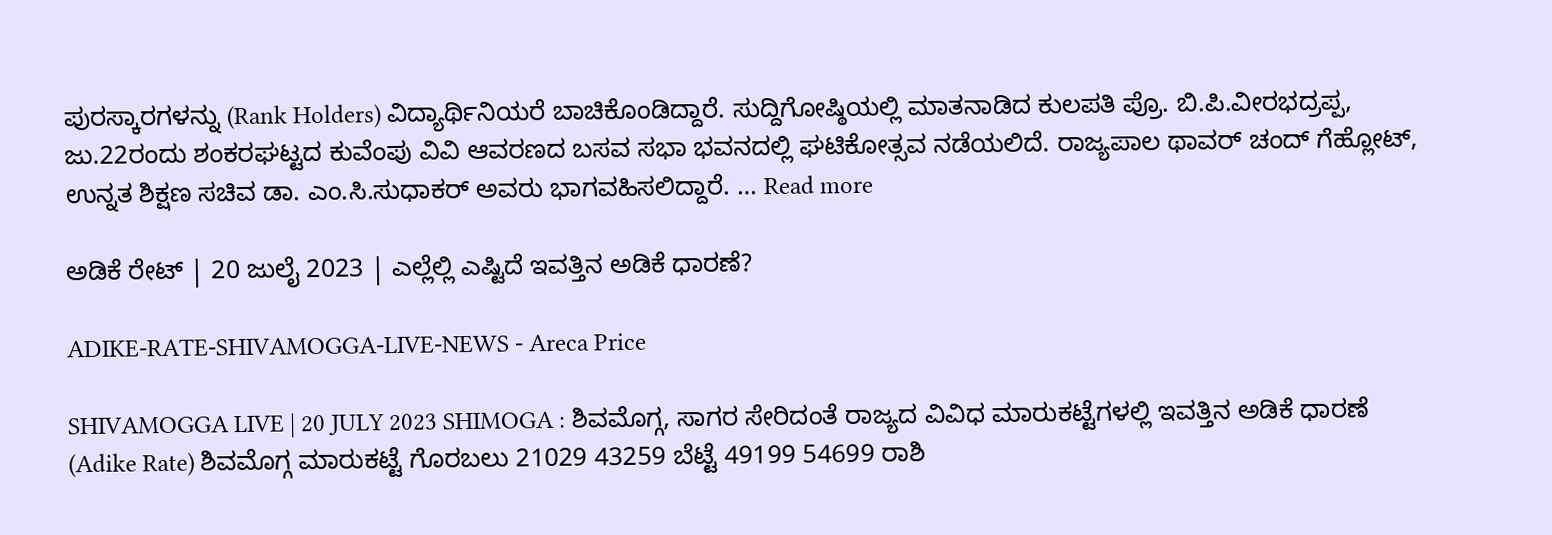ಪುರಸ್ಕಾರಗಳನ್ನು (Rank Holders) ವಿದ್ಯಾರ್ಥಿನಿಯರೆ ಬಾಚಿಕೊಂಡಿದ್ದಾರೆ. ಸುದ್ದಿಗೋಷ್ಠಿಯಲ್ಲಿ ಮಾತನಾಡಿದ ಕುಲಪತಿ ಪ್ರೊ. ಬಿ.ಪಿ.ವೀರಭದ್ರಪ್ಪ, ಜು.22ರಂದು ಶಂಕರಘಟ್ಟದ ಕುವೆಂಪು ವಿವಿ ಆವರಣದ ಬಸವ ಸಭಾ ಭವನದಲ್ಲಿ ಘಟಿಕೋತ್ಸವ ನಡೆಯಲಿದೆ. ರಾಜ್ಯಪಾಲ ಥಾವರ್‌ ಚಂದ್‌ ಗೆಹ್ಲೋಟ್‌, ಉನ್ನತ ಶಿಕ್ಷಣ ಸಚಿವ ಡಾ. ಎಂ.ಸಿ.ಸುಧಾಕರ್‌ ಅವರು ಭಾಗವಹಿಸಲಿದ್ದಾರೆ. … Read more

ಅಡಿಕೆ ರೇಟ್‌ | 20 ಜುಲೈ 2023 | ಎಲ್ಲೆಲ್ಲಿ ಎಷ್ಟಿದೆ ಇವತ್ತಿನ ಅಡಿಕೆ ಧಾರಣೆ?

ADIKE-RATE-SHIVAMOGGA-LIVE-NEWS - Areca Price

SHIVAMOGGA LIVE | 20 JULY 2023 SHIMOGA : ಶಿವಮೊಗ್ಗ, ಸಾಗರ ಸೇರಿದಂತೆ ರಾಜ್ಯದ ವಿವಿಧ ಮಾರುಕಟ್ಟೆಗಳಲ್ಲಿ ಇವತ್ತಿನ ಅಡಿಕೆ ಧಾರಣೆ (Adike Rate) ಶಿವಮೊಗ್ಗ ಮಾರುಕಟ್ಟೆ ಗೊರಬಲು 21029 43259 ಬೆಟ್ಟೆ 49199 54699 ರಾಶಿ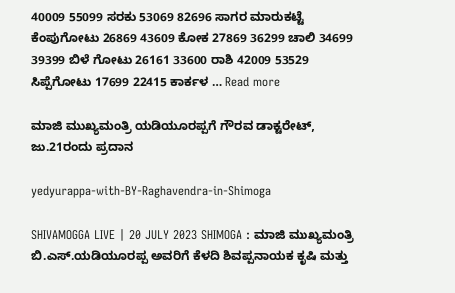40009 55099 ಸರಕು 53069 82696 ಸಾಗರ ಮಾರುಕಟ್ಟೆ ಕೆಂಪುಗೋಟು 26869 43609 ಕೋಕ 27869 36299 ಚಾಲಿ 34699 39399 ಬಿಳೆ ಗೋಟು 26161 33600 ರಾಶಿ 42009 53529 ಸಿಪ್ಪೆಗೋಟು 17699 22415 ಕಾರ್ಕಳ … Read more

ಮಾಜಿ ಮುಖ್ಯಮಂತ್ರಿ ಯಡಿಯೂರಪ್ಪಗೆ ಗೌರವ ಡಾಕ್ಟರೇಟ್‌, ಜು.21ರಂದು ಪ್ರದಾನ

yedyurappa-with-BY-Raghavendra-in-Shimoga

SHIVAMOGGA LIVE | 20 JULY 2023 SHIMOGA : ಮಾಜಿ ಮುಖ್ಯಮಂತ್ರಿ ಬಿ.ಎಸ್.ಯಡಿಯೂರಪ್ಪ ಅವರಿಗೆ ಕೆಳದಿ ಶಿವಪ್ಪನಾಯಕ ಕೃಷಿ ಮತ್ತು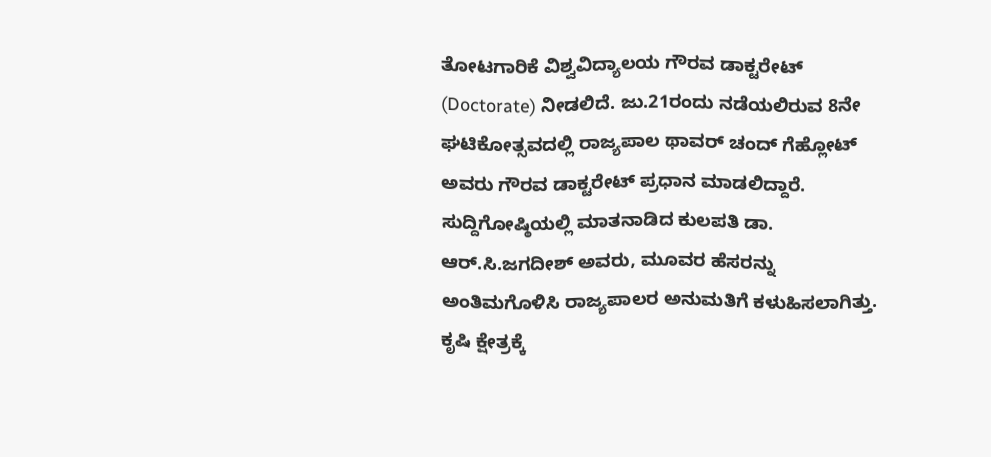ತೋಟಗಾರಿಕೆ ವಿಶ್ವವಿದ್ಯಾಲಯ ಗೌರವ ಡಾಕ್ಟರೇಟ್ (Doctorate) ನೀಡಲಿದೆ. ಜು.21ರಂದು ನಡೆಯಲಿರುವ 8ನೇ ಘಟಿಕೋತ್ಸವದಲ್ಲಿ ರಾಜ್ಯಪಾಲ ಥಾವರ್‌ ಚಂದ್‌ ಗೆಹ್ಲೋಟ್‌ ಅವರು ಗೌರವ ಡಾಕ್ಟರೇಟ್‌ ಪ್ರಧಾನ ಮಾಡಲಿದ್ದಾರೆ. ಸುದ್ದಿಗೋಷ್ಠಿಯಲ್ಲಿ ಮಾತನಾಡಿದ ಕುಲಪತಿ ಡಾ. ಆರ್‌.ಸಿ.ಜಗದೀಶ್‌ ಅವರು, ಮೂವರ ಹೆಸರನ್ನು ಅಂತಿಮಗೊಳಿಸಿ ರಾಜ್ಯಪಾಲರ ಅನುಮತಿಗೆ ಕಳುಹಿಸಲಾಗಿತ್ತು. ಕೃಷಿ ಕ್ಷೇತ್ರಕ್ಕೆ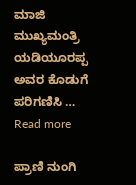ಮಾಜಿ ಮುಖ್ಯಮಂತ್ರಿ ಯಡಿಯೂರಪ್ಪ ಅವರ ಕೊಡುಗೆ ಪರಿಗಣಿಸಿ … Read more

ಪ್ರಾಣಿ ನುಂಗಿ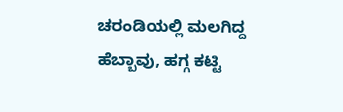ಚರಂಡಿಯಲ್ಲಿ ಮಲಗಿದ್ದ ಹೆಬ್ಬಾವು, ಹಗ್ಗ ಕಟ್ಟಿ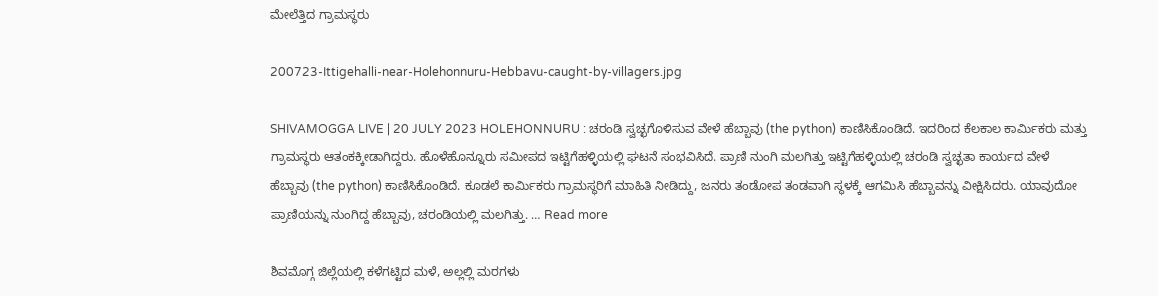ಮೇಲೆತ್ತಿದ ಗ್ರಾಮಸ್ಥರು

200723-Ittigehalli-near-Holehonnuru-Hebbavu-caught-by-villagers.jpg

SHIVAMOGGA LIVE | 20 JULY 2023 HOLEHONNURU : ಚರಂಡಿ ಸ್ವಚ್ಛಗೊಳಿಸುವ ವೇಳೆ ಹೆಬ್ಬಾವು (the python) ಕಾಣಿಸಿಕೊಂಡಿದೆ. ಇದರಿಂದ ಕೆಲಕಾಲ ಕಾರ್ಮಿಕರು ಮತ್ತು ಗ್ರಾಮಸ್ಥರು ಆತಂಕಕ್ಕೀಡಾಗಿದ್ದರು. ಹೊಳೆಹೊನ್ನೂರು ಸಮೀಪದ ಇಟ್ಟಿಗೆಹಳ್ಳಿಯಲ್ಲಿ ಘಟನೆ ಸಂಭವಿಸಿದೆ. ಪ್ರಾಣಿ ನುಂಗಿ ಮಲಗಿತ್ತು ಇಟ್ಟಿಗೆಹಳ್ಳಿಯಲ್ಲಿ ಚರಂಡಿ ಸ್ವಚ್ಛತಾ ಕಾರ್ಯದ ವೇಳೆ ಹೆಬ್ಬಾವು (the python) ಕಾಣಿಸಿಕೊಂಡಿದೆ. ಕೂಡಲೆ ಕಾರ್ಮಿಕರು ಗ್ರಾಮಸ್ಥರಿಗೆ ಮಾಹಿತಿ ನೀಡಿದ್ದು, ಜನರು ತಂಡೋಪ ತಂಡವಾಗಿ ಸ್ಥಳಕ್ಕೆ ಆಗಮಿಸಿ ಹೆಬ್ಬಾವನ್ನು ವೀಕ್ಷಿಸಿದರು. ಯಾವುದೋ ಪ್ರಾಣಿಯನ್ನು ನುಂಗಿದ್ದ ಹೆಬ್ಬಾವು, ಚರಂಡಿಯಲ್ಲಿ ಮಲಗಿತ್ತು. … Read more

ಶಿವಮೊಗ್ಗ ಜಿಲ್ಲೆಯಲ್ಲಿ ಕಳೆಗಟ್ಟಿದ ಮಳೆ, ಅಲ್ಲಲ್ಲಿ ಮರಗಳು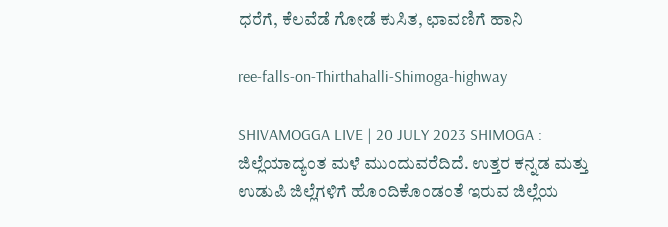ಧರೆಗೆ, ಕೆಲವೆಡೆ ಗೋಡೆ ಕುಸಿತ, ಛಾವಣಿಗೆ ಹಾನಿ

ree-falls-on-Thirthahalli-Shimoga-highway

SHIVAMOGGA LIVE | 20 JULY 2023 SHIMOGA : ಜಿಲ್ಲೆಯಾದ್ಯಂತ ಮಳೆ ಮುಂದುವರೆದಿದೆ. ಉತ್ತರ ಕನ್ನಡ ಮತ್ತು ಉಡುಪಿ ಜಿಲ್ಲೆಗಳಿಗೆ ಹೊಂದಿಕೊಂಡಂತೆ ಇರುವ ಜಿಲ್ಲೆಯ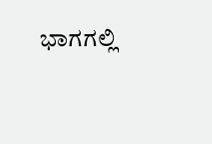ಭಾಗಗಲ್ಲಿ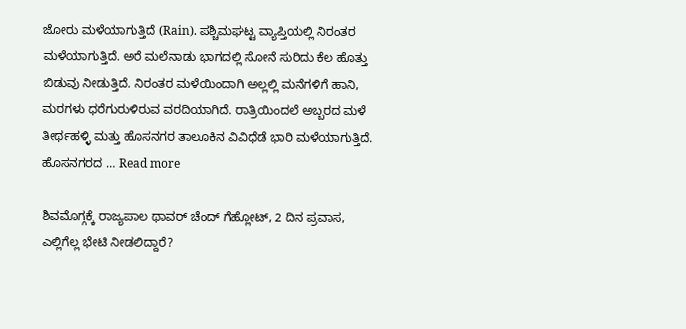ಜೋರು ಮಳೆಯಾಗುತ್ತಿದೆ (Rain). ಪಶ್ಚಿಮಘಟ್ಟ ವ್ಯಾಪ್ತಿಯಲ್ಲಿ ನಿರಂತರ ಮಳೆಯಾಗುತ್ತಿದೆ. ಅರೆ ಮಲೆನಾಡು ಭಾಗದಲ್ಲಿ ಸೋನೆ ಸುರಿದು ಕೆಲ ಹೊತ್ತು ಬಿಡುವು ನೀಡುತ್ತಿದೆ. ನಿರಂತರ ಮಳೆಯಿಂದಾಗಿ ಅಲ್ಲಲ್ಲಿ ಮನೆಗಳಿಗೆ ಹಾನಿ, ಮರಗಳು ಧರೆಗುರುಳಿರುವ ವರದಿಯಾಗಿದೆ. ರಾತ್ರಿಯಿಂದಲೆ ಅಬ್ಬರದ ಮಳೆ ತೀರ್ಥಹಳ್ಳಿ ಮತ್ತು ಹೊಸನಗರ ತಾಲೂಕಿನ ವಿವಿಧೆಡೆ ಭಾರಿ ಮಳೆಯಾಗುತ್ತಿದೆ. ಹೊಸನಗರದ … Read more

ಶಿವಮೊಗ್ಗಕ್ಕೆ ರಾಜ್ಯಪಾಲ ಥಾವರ್‌ ಚೆಂದ್‌ ಗೆಹ್ಲೋಟ್‌, 2 ದಿನ ಪ್ರವಾಸ, ಎಲ್ಲಿಗೆಲ್ಲ ಭೇಟಿ ನೀಡಲಿದ್ದಾರೆ?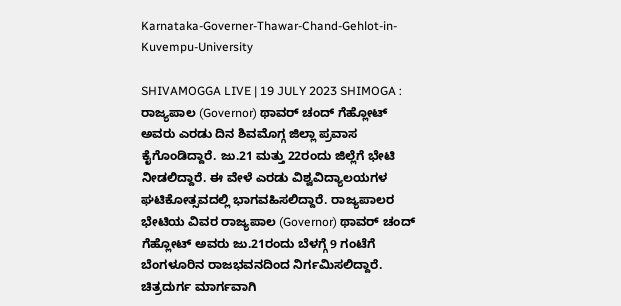Karnataka-Governer-Thawar-Chand-Gehlot-in-Kuvempu-University

SHIVAMOGGA LIVE | 19 JULY 2023 SHIMOGA : ರಾಜ್ಯಪಾಲ (Governor) ಥಾವರ್‌ ಚಂದ್‌ ಗೆಹ್ಲೋಟ್‌ ಅವರು ಎರಡು ದಿನ ಶಿವಮೊಗ್ಗ ಜಿಲ್ಲಾ ಪ್ರವಾಸ ಕೈಗೊಂಡಿದ್ದಾರೆ. ಜು.21 ಮತ್ತು 22ರಂದು ಜಿಲ್ಲೆಗೆ ಭೇಟಿ ನೀಡಲಿದ್ದಾರೆ. ಈ ವೇಳೆ ಎರಡು ವಿಶ್ವವಿದ್ಯಾಲಯಗಳ ಘಟಿಕೋತ್ಸವದಲ್ಲಿ ಭಾಗವಹಿಸಲಿದ್ದಾರೆ. ರಾಜ್ಯಪಾಲರ ಭೇಟಿಯ ವಿವರ ರಾಜ್ಯಪಾಲ (Governor) ಥಾವರ್‌ ಚಂದ್‌ ಗೆಹ್ಲೋಟ್‌ ಅವರು ಜು.21ರಂದು ಬೆಳಗ್ಗೆ 9 ಗಂಟೆಗೆ ಬೆಂಗಳೂರಿನ ರಾಜಭವನದಿಂದ ನಿರ್ಗಮಿಸಲಿದ್ದಾರೆ. ಚಿತ್ರದುರ್ಗ ಮಾರ್ಗವಾಗಿ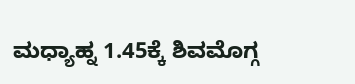ಮಧ್ಯಾಹ್ನ 1.45ಕ್ಕೆ ಶಿವಮೊಗ್ಗ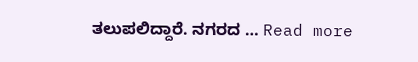ತಲುಪಲಿದ್ದಾರೆ. ನಗರದ … Read more